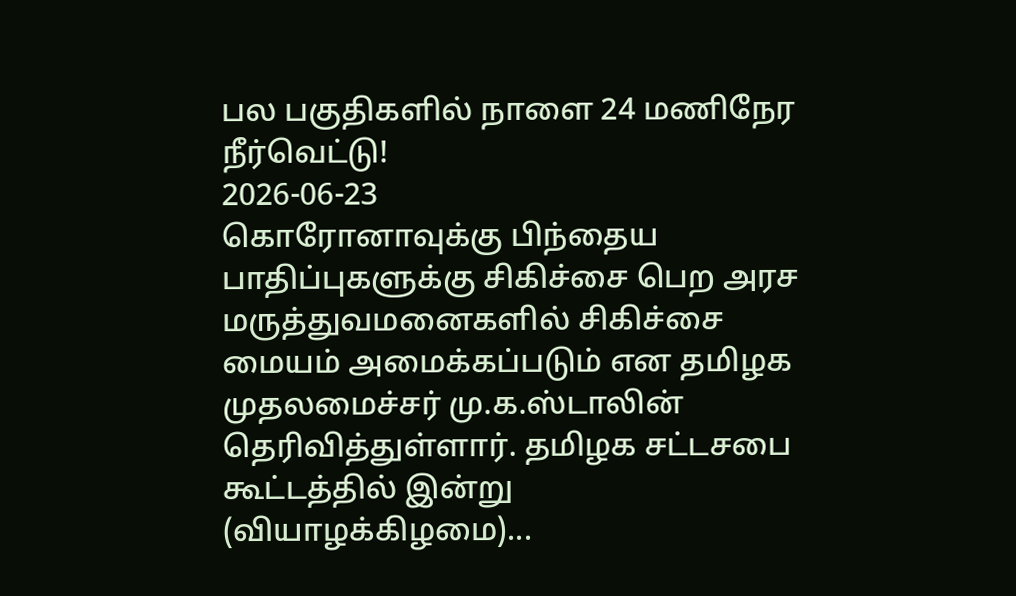பல பகுதிகளில் நாளை 24 மணிநேர நீர்வெட்டு!
2026-06-23
கொரோனாவுக்கு பிந்தைய பாதிப்புகளுக்கு சிகிச்சை பெற அரச மருத்துவமனைகளில் சிகிச்சை மையம் அமைக்கப்படும் என தமிழக முதலமைச்சர் மு.க.ஸ்டாலின் தெரிவித்துள்ளார். தமிழக சட்டசபை கூட்டத்தில் இன்று (வியாழக்கிழமை)...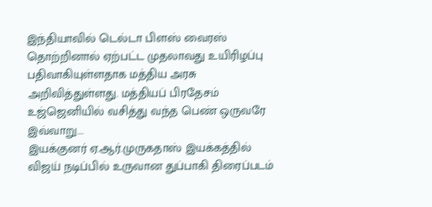இந்தியாவில் டெல்டா பிளஸ் வைரஸ் தொற்றினால் ஏற்பட்ட முதலாவது உயிரிழப்பு பதிவாகியுள்ளதாக மத்திய அரசு அறிவித்துள்ளது. மத்தியப் பிரதேசம் உஜ்ஜெனியில் வசித்து வந்த பெண் ஒருவரே இவ்வாறு...
இயக்குனர் ஏ.ஆர்.முருகதாஸ் இயக்கத்தில் விஜய் நடிப்பில் உருவான துப்பாகி திரைப்படம்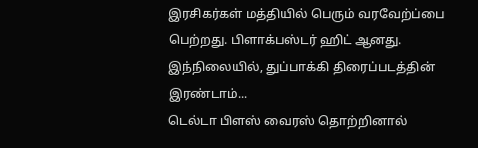இரசிகர்கள் மத்தியில் பெரும் வரவேற்ப்பை பெற்றது. பிளாக்பஸ்டர் ஹிட் ஆனது. இந்நிலையில், துப்பாக்கி திரைப்படத்தின் இரண்டாம்...
டெல்டா பிளஸ் வைரஸ் தொற்றினால்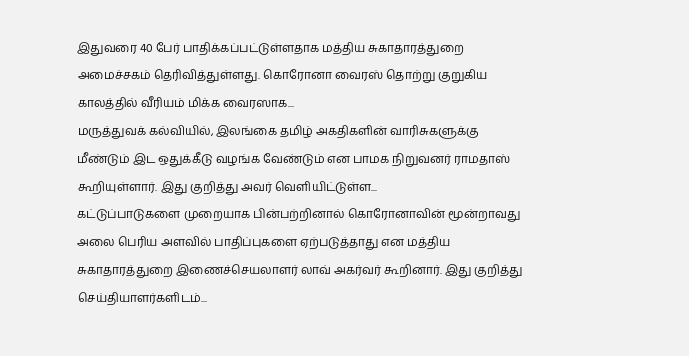இதுவரை 40 பேர் பாதிக்கப்பட்டுள்ளதாக மத்திய சுகாதாரத்துறை அமைச்சகம் தெரிவித்துள்ளது. கொரோனா வைரஸ் தொற்று குறுகிய காலத்தில் வீரியம் மிக்க வைரஸாக...
மருத்துவக் கல்வியில், இலங்கை தமிழ் அகதிகளின் வாரிசுகளுக்கு மீண்டும் இட ஒதுக்கீடு வழங்க வேண்டும் என பாமக நிறுவனர் ராமதாஸ் கூறியுள்ளார். இது குறித்து அவர் வெளியிட்டுள்ள...
கட்டுப்பாடுகளை முறையாக பின்பற்றினால் கொரோனாவின் மூன்றாவது அலை பெரிய அளவில் பாதிப்புகளை ஏற்படுத்தாது என மத்திய சுகாதாரத்துறை இணைச்செயலாளர் லாவ் அகர்வர் கூறினார். இது குறித்து செய்தியாளர்களிடம்...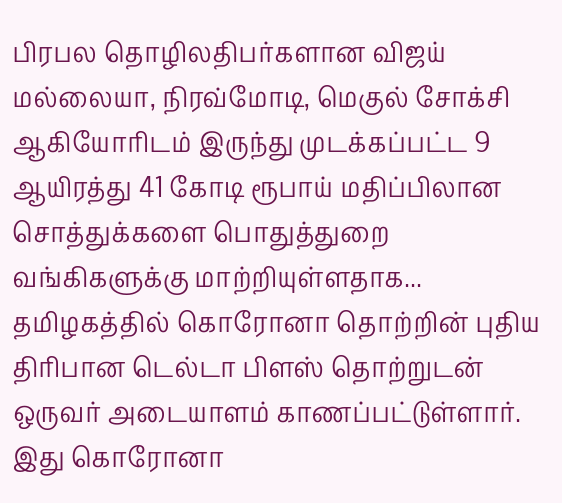பிரபல தொழிலதிபர்களான விஜய் மல்லையா, நிரவ்மோடி, மெகுல் சோக்சி ஆகியோரிடம் இருந்து முடக்கப்பட்ட 9 ஆயிரத்து 41 கோடி ரூபாய் மதிப்பிலான சொத்துக்களை பொதுத்துறை வங்கிகளுக்கு மாற்றியுள்ளதாக...
தமிழகத்தில் கொரோனா தொற்றின் புதிய திரிபான டெல்டா பிளஸ் தொற்றுடன் ஒருவர் அடையாளம் காணப்பட்டுள்ளார். இது கொரோனா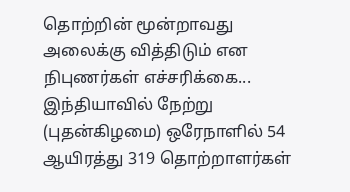தொற்றின் மூன்றாவது அலைக்கு வித்திடும் என நிபுணர்கள் எச்சரிக்கை...
இந்தியாவில் நேற்று (புதன்கிழமை) ஒரேநாளில் 54 ஆயிரத்து 319 தொற்றாளர்கள்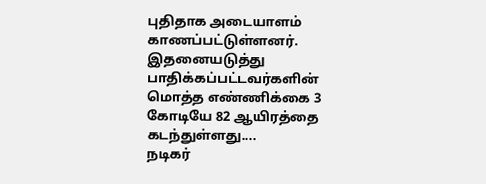புதிதாக அடையாளம் காணப்பட்டுள்ளனர். இதனையடுத்து பாதிக்கப்பட்டவர்களின் மொத்த எண்ணிக்கை 3 கோடியே 82 ஆயிரத்தை கடந்துள்ளது....
நடிகர்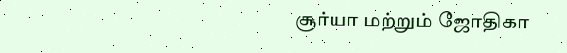சூர்யா மற்றும் ஜோதிகா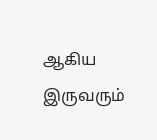ஆகிய இருவரும்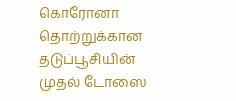கொரோனா தொற்றுக்கான தடுப்பூசியின் முதல் டோஸை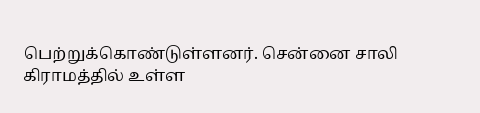பெற்றுக்கொண்டுள்ளனர். சென்னை சாலி கிராமத்தில் உள்ள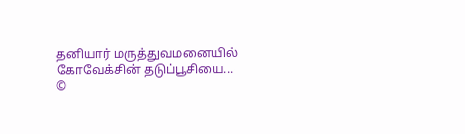தனியார் மருத்துவமனையில் கோவேக்சின் தடுப்பூசியை...
©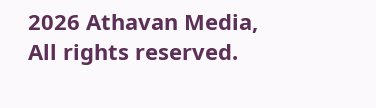2026 Athavan Media, All rights reserved.